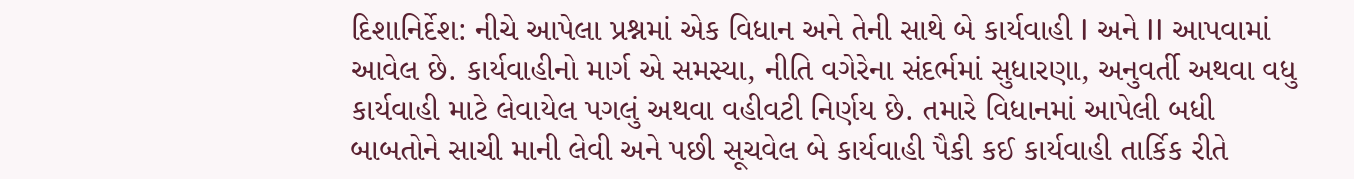દિશાનિર્દેશ: નીચે આપેલા પ્રશ્નમાં એક વિધાન અને તેની સાથે બે કાર્યવાહી I અને II આપવામાં આવેલ છે. કાર્યવાહીનો માર્ગ એ સમસ્યા, નીતિ વગેરેના સંદર્ભમાં સુધારણા, અનુવર્તી અથવા વધુ કાર્યવાહી માટે લેવાયેલ પગલું અથવા વહીવટી નિર્ણય છે. તમારે વિધાનમાં આપેલી બધી બાબતોને સાચી માની લેવી અને પછી સૂચવેલ બે કાર્યવાહી પૈકી કઈ કાર્યવાહી તાર્કિક રીતે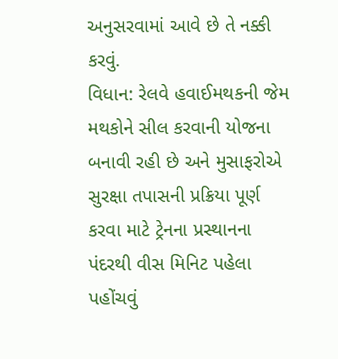અનુસરવામાં આવે છે તે નક્કી કરવું.
વિધાન: રેલવે હવાઈમથકની જેમ મથકોને સીલ કરવાની યોજના બનાવી રહી છે અને મુસાફરોએ સુરક્ષા તપાસની પ્રક્રિયા પૂર્ણ કરવા માટે ટ્રેનના પ્રસ્થાનના પંદરથી વીસ મિનિટ પહેલા પહોંચવું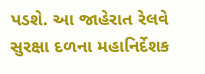પડશે. આ જાહેરાત રેલવે સુરક્ષા દળના મહાનિર્દેશક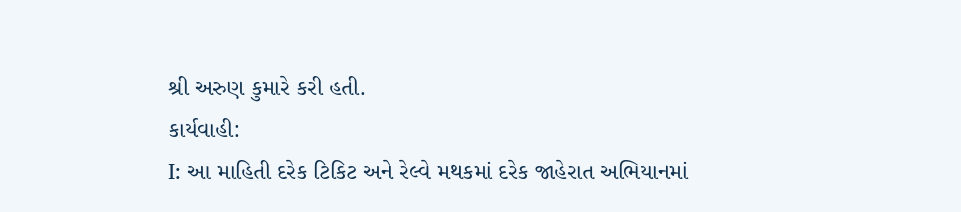શ્રી અરુણ કુમારે કરી હતી.
કાર્યવાહી:
I: આ માહિતી દરેક ટિકિટ અને રેલ્વે મથકમાં દરેક જાહેરાત અભિયાનમાં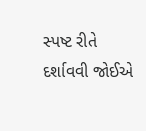સ્પષ્ટ રીતે દર્શાવવી જોઈએ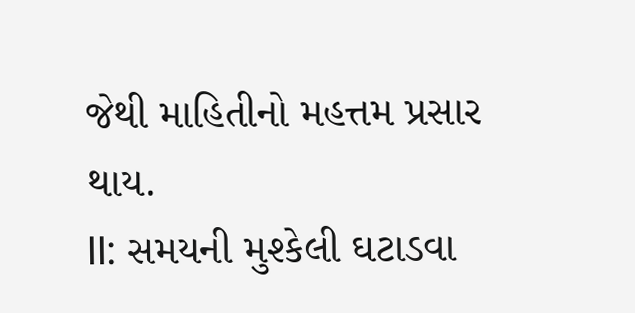જેથી માહિતીનો મહત્તમ પ્રસાર થાય.
II: સમયની મુશ્કેલી ઘટાડવા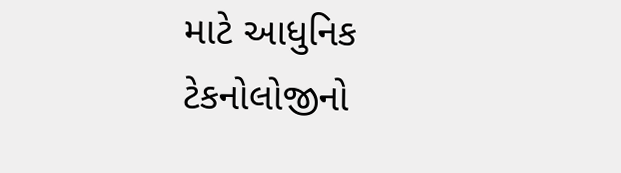માટે આધુનિક ટેકનોલોજીનો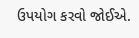ઉપયોગ કરવો જોઈએ.